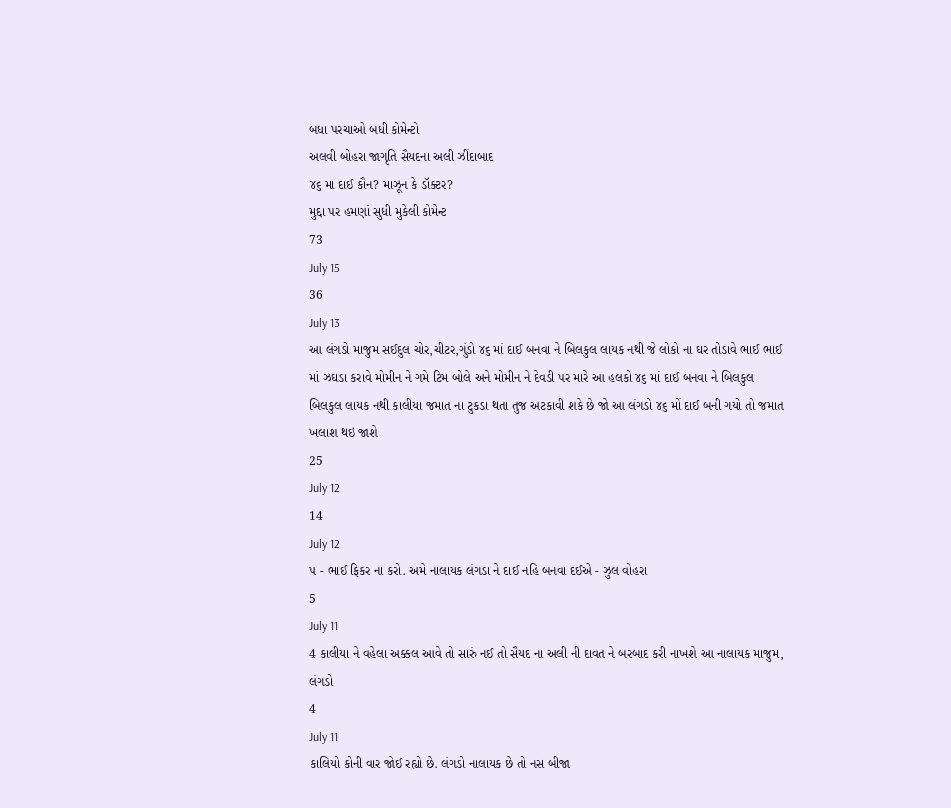બધા પરચાઓ બધી કોમેન્ટો
અલવી બોહરા જાગૃતિ સૈયદના અલી ઝીંદાબાદ
૪૬ મા દાઈ કૌન? માઝૂન કે ડૉક્ટર?
મુદ્દા પર હમણાં સુધી મુકેલી કોમેન્ટ
73
July 15
36
July 13
આ લંગડો માજુમ સઈદુલ ચોર,ચીટર,ગુંડો ૪૬ માં દાઈ બનવા ને બિલકુલ લાયક નથી જે લોકો ના ઘર તોડાવે ભાઈ ભાઈ માં ઝઘડા કરાવે મોમીન ને ગમે ટિમ બોલે અને મોમીન ને દેવડી પર મારે આ હલકો ૪૬ માં દાઈ બનવા ને બિલકુલ બિલકુલ લાયક નથી કાલીયા જમાત ના ટુકડા થતા તુજ અટકાવી શકે છે જો આ લંગડો ૪૬ મોં દાઈ બની ગયો તો જમાત ખલાશ થઇ જાશે
25
July 12
14
July 12
૫ - ભાઈ ફિકર ના કરો. અમે નાલાયક લંગડા ને દાઈ નહિ બનવા દઈએ - ઝુલ વોહરા
5
July 11
4 કાલીયા ને વહેલા અક્કલ આવે તો સારું નઈ તો સૈયદ ના અલી ની દાવત ને બરબાદ કરી નાખશે આ નાલાયક માજુમ, લંગડો
4
July 11
કાલિયો કોની વાર જોઈ રહ્યો છે. લંગડો નાલાયક છે તો નસ બીજા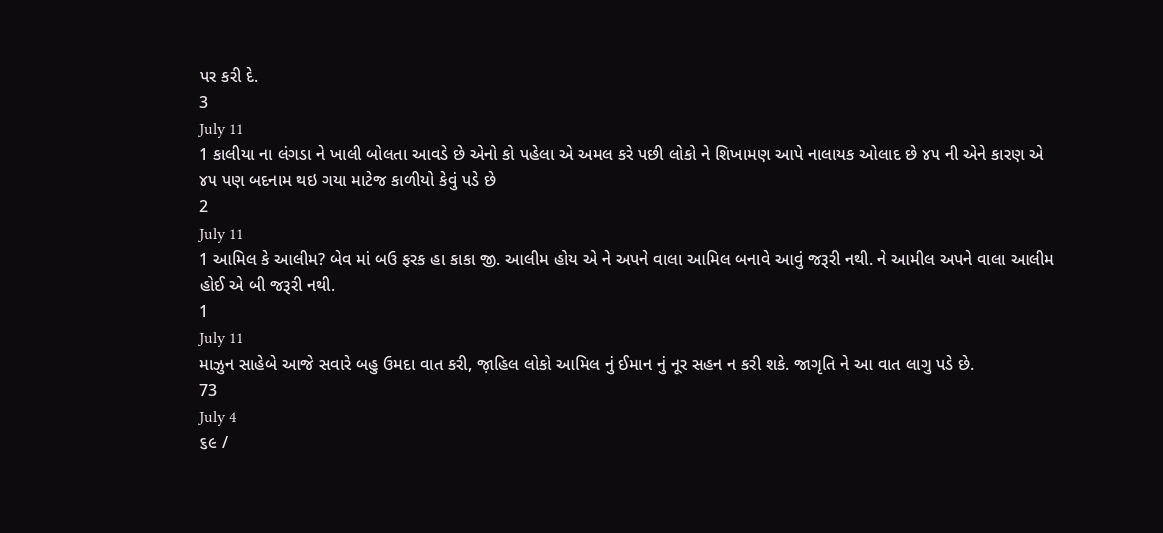પર કરી દે.
3
July 11
1 કાલીયા ના લંગડા ને ખાલી બોલતા આવડે છે એનો કો પહેલા એ અમલ કરે પછી લોકો ને શિખામણ આપે નાલાયક ઓલાદ છે ૪૫ ની એને કારણ એ ૪૫ પણ બદનામ થઇ ગયા માટેજ કાળીયો કેવું પડે છે
2
July 11
1 આમિલ કે આલીમ? બેવ માં બઉ ફરક હા કાકા જી. આલીમ હોય એ ને અપને વાલા આમિલ બનાવે આવું જરૂરી નથી. ને આમીલ અપને વાલા આલીમ હોઈ એ બી જરૂરી નથી.
1
July 11
માઝુન સાહેબે આજે સવારે બહુ ઉમદા વાત કરી, જ઼ાહિલ લોકો આમિલ નું ઈમાન નું નૂર સહન ન કરી શકે. જાગૃતિ ને આ વાત લાગુ પડે છે.
73
July 4
૬૯ /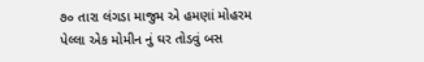૭૦ તારા લંગડા માજુમ એ હમણાં મોહરમ પેલ્લા એક મોમીન નું ઘર તોડવું બસ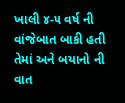ખાલી ૪-૫ વર્ષ ની વાંજેબાત બાકી હતી તેમાં અને બયાનો ની વાત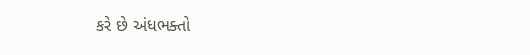કરે છે અંધભક્તો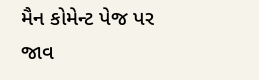મૈન કોમેન્ટ પેજ પર જાવ